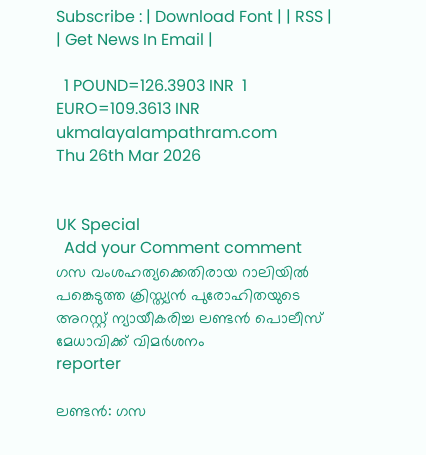Subscribe : | Download Font | | RSS | | Get News In Email |

  1 POUND=126.3903 INR  1 EURO=109.3613 INR
ukmalayalampathram.com
Thu 26th Mar 2026


UK Special
  Add your Comment comment
ഗസ വംശഹത്യക്കെതിരായ റാലിയില്‍ പങ്കെടുത്ത ക്രിസ്ത്യന്‍ പുരോഹിതയുടെ അറസ്റ്റ് ന്യായീകരിച്ച ലണ്ടന്‍ പൊലീസ് മേധാവിക്ക് വിമര്‍ശനം
reporter

ലണ്ടന്‍: ഗസ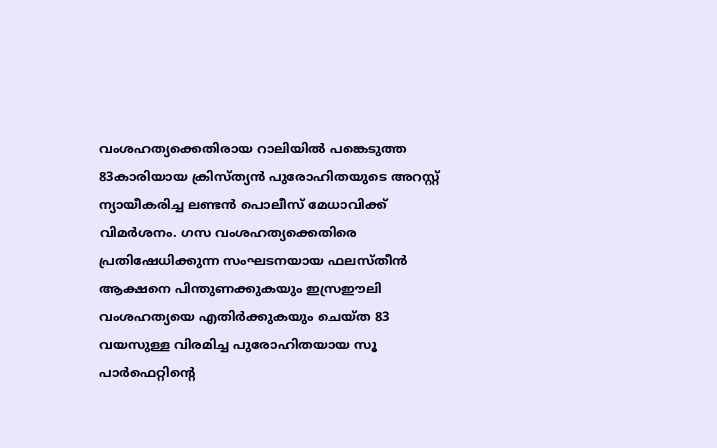വംശഹത്യക്കെതിരായ റാലിയില്‍ പങ്കെടുത്ത 83കാരിയായ ക്രിസ്ത്യന്‍ പുരോഹിതയുടെ അറസ്റ്റ് ന്യായീകരിച്ച ലണ്ടന്‍ പൊലീസ് മേധാവിക്ക് വിമര്‍ശനം. ഗസ വംശഹത്യക്കെതിരെ പ്രതിഷേധിക്കുന്ന സംഘടനയായ ഫലസ്തീന്‍ ആക്ഷനെ പിന്തുണക്കുകയും ഇസ്രഈലി വംശഹത്യയെ എതിര്‍ക്കുകയും ചെയ്ത 83 വയസുള്ള വിരമിച്ച പുരോഹിതയായ സൂ പാര്‍ഫെറ്റിന്റെ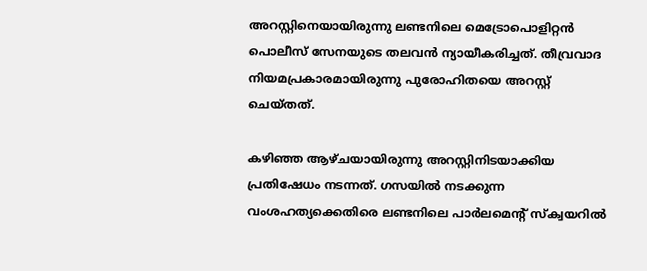അറസ്റ്റിനെയായിരുന്നു ലണ്ടനിലെ മെട്രോപൊളിറ്റന്‍ പൊലീസ് സേനയുടെ തലവന്‍ ന്യായീകരിച്ചത്. തീവ്രവാദ നിയമപ്രകാരമായിരുന്നു പുരോഹിതയെ അറസ്റ്റ് ചെയ്തത്.

കഴിഞ്ഞ ആഴ്ചയായിരുന്നു അറസ്റ്റിനിടയാക്കിയ പ്രതിഷേധം നടന്നത്. ഗസയില്‍ നടക്കുന്ന വംശഹത്യക്കെതിരെ ലണ്ടനിലെ പാര്‍ലമെന്റ് സ്‌ക്വയറില്‍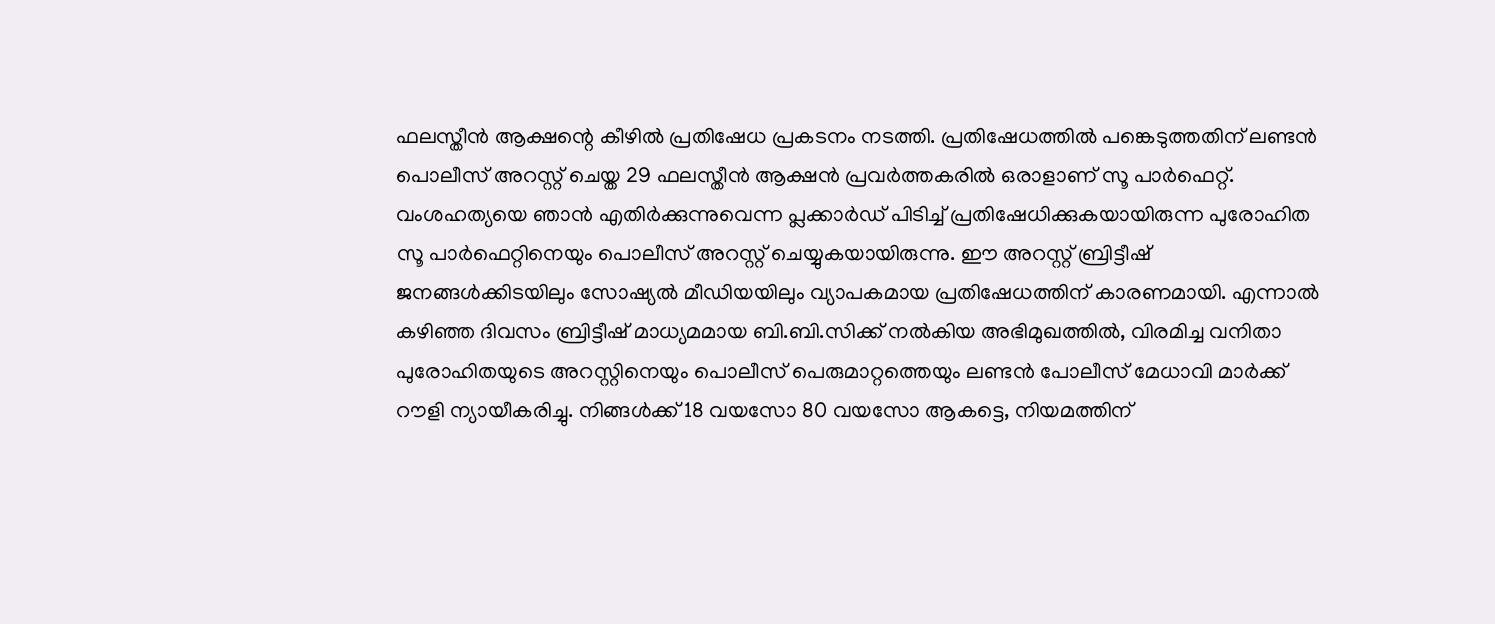ഫലസ്തീന്‍ ആക്ഷന്റെ കീഴില്‍ പ്രതിഷേധ പ്രകടനം നടത്തി. പ്രതിഷേധത്തില്‍ പങ്കെടുത്തതിന് ലണ്ടന്‍ പൊലീസ് അറസ്റ്റ് ചെയ്ത 29 ഫലസ്തീന്‍ ആക്ഷന്‍ പ്രവര്‍ത്തകരില്‍ ഒരാളാണ് സൂ പാര്‍ഫെറ്റ്. വംശഹത്യയെ ഞാന്‍ എതിര്‍ക്കുന്നുവെന്ന പ്ലക്കാര്‍ഡ് പിടിച്ച് പ്രതിഷേധിക്കുകയായിരുന്ന പുരോഹിത സൂ പാര്‍ഫെറ്റിനെയും പൊലീസ് അറസ്റ്റ് ചെയ്യുകയായിരുന്നു. ഈ അറസ്റ്റ് ബ്രിട്ടീഷ് ജനങ്ങള്‍ക്കിടയിലും സോഷ്യല്‍ മീഡിയയിലും വ്യാപകമായ പ്രതിഷേധത്തിന് കാരണമായി. എന്നാല്‍ കഴിഞ്ഞ ദിവസം ബ്രിട്ടീഷ് മാധ്യമമായ ബി.ബി.സിക്ക് നല്‍കിയ അഭിമുഖത്തില്‍, വിരമിച്ച വനിതാ പുരോഹിതയുടെ അറസ്റ്റിനെയും പൊലീസ് പെരുമാറ്റത്തെയും ലണ്ടന്‍ പോലീസ് മേധാവി മാര്‍ക്ക് റൗളി ന്യായീകരിച്ചു. നിങ്ങള്‍ക്ക് 18 വയസോ 80 വയസോ ആകട്ടെ, നിയമത്തിന്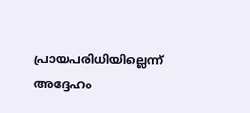പ്രായപരിധിയില്ലെന്ന് അദ്ദേഹം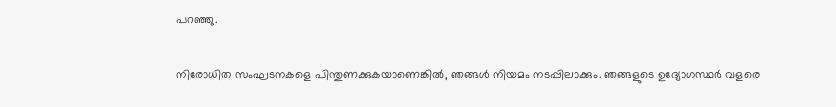പറഞ്ഞു.

നിരോധിത സംഘടനകളെ പിന്തുണക്കുകയാണെങ്കില്‍, ഞങ്ങള്‍ നിയമം നടപ്പിലാക്കും. ഞങ്ങളുടെ ഉദ്യോഗസ്ഥര്‍ വളരെ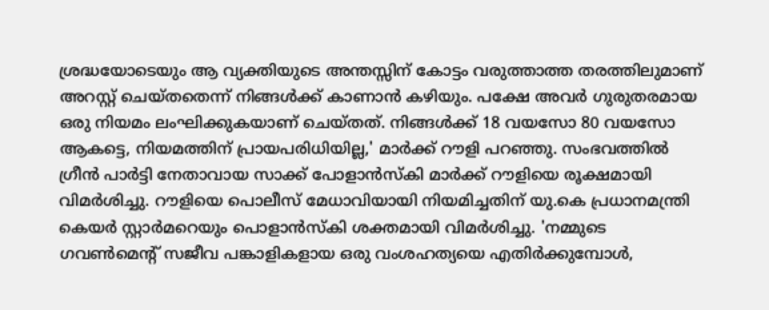ശ്രദ്ധയോടെയും ആ വ്യക്തിയുടെ അന്തസ്സിന് കോട്ടം വരുത്താത്ത തരത്തിലുമാണ് അറസ്റ്റ് ചെയ്തതെന്ന് നിങ്ങള്‍ക്ക് കാണാന്‍ കഴിയും. പക്ഷേ അവര്‍ ഗുരുതരമായ ഒരു നിയമം ലംഘിക്കുകയാണ് ചെയ്തത്. നിങ്ങള്‍ക്ക് 18 വയസോ 80 വയസോ ആകട്ടെ, നിയമത്തിന് പ്രായപരിധിയില്ല,' മാര്‍ക്ക് റൗളി പറഞ്ഞു. സംഭവത്തില്‍ ഗ്രീന്‍ പാര്‍ട്ടി നേതാവായ സാക്ക് പോളാന്‍സ്‌കി മാര്‍ക്ക് റൗളിയെ രൂക്ഷമായി വിമര്‍ശിച്ചു. റൗളിയെ പൊലീസ് മേധാവിയായി നിയമിച്ചതിന് യു.കെ പ്രധാനമന്ത്രി കെയര്‍ സ്റ്റാര്‍മറെയും പൊളാന്‍സ്‌കി ശക്തമായി വിമര്‍ശിച്ചു. 'നമ്മുടെ ഗവണ്‍മെന്റ് സജീവ പങ്കാളികളായ ഒരു വംശഹത്യയെ എതിര്‍ക്കുമ്പോള്‍,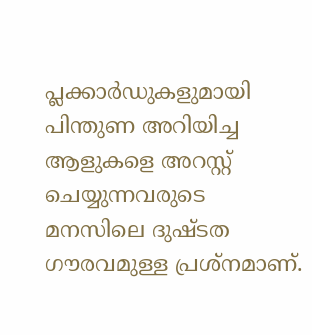പ്ലക്കാര്‍ഡുകളുമായി പിന്തുണ അറിയിച്ച ആളുകളെ അറസ്റ്റ് ചെയ്യുന്നവരുടെ മനസിലെ ദുഷ്ടത ഗൗരവമുള്ള പ്രശ്‌നമാണ്.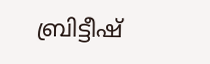ബ്രിട്ടീഷ്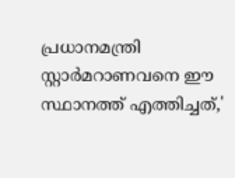പ്രധാനമന്ത്രി സ്റ്റാര്‍മറാണവനെ ഈ സ്ഥാനത്ത് എത്തിച്ചത്,'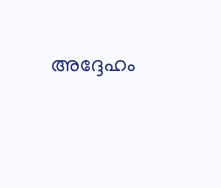അദ്ദേഹം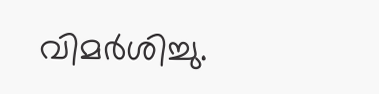വിമര്‍ശിച്ചു.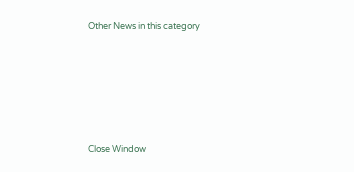Other News in this category








Close Window